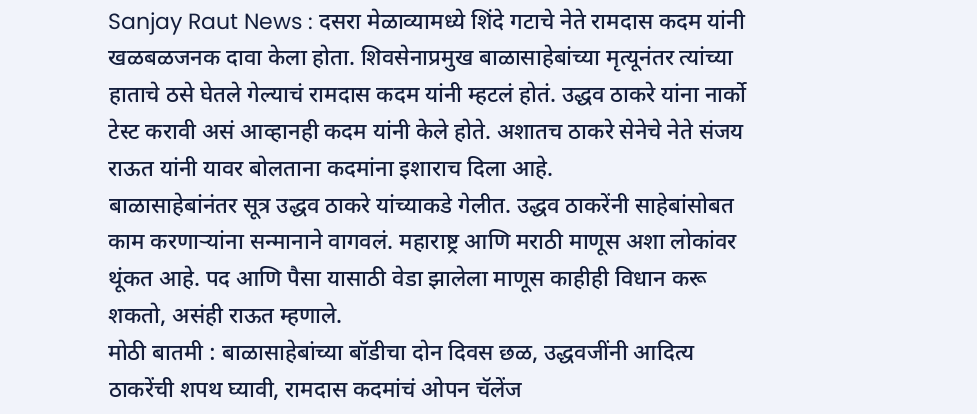Sanjay Raut News : दसरा मेळाव्यामध्ये शिंदे गटाचे नेते रामदास कदम यांनी खळबळजनक दावा केला होता. शिवसेनाप्रमुख बाळासाहेबांच्या मृत्यूनंतर त्यांच्या हाताचे ठसे घेतले गेल्याचं रामदास कदम यांनी म्हटलं होतं. उद्धव ठाकरे यांना नार्को टेस्ट करावी असं आव्हानही कदम यांनी केले होते. अशातच ठाकरे सेनेचे नेते संजय राऊत यांनी यावर बोलताना कदमांना इशाराच दिला आहे.
बाळासाहेबांनंतर सूत्र उद्धव ठाकरे यांच्याकडे गेलीत. उद्धव ठाकरेंनी साहेबांसोबत काम करणाऱ्यांना सन्मानाने वागवलं. महाराष्ट्र आणि मराठी माणूस अशा लोकांवर थूंकत आहे. पद आणि पैसा यासाठी वेडा झालेला माणूस काहीही विधान करू शकतो, असंही राऊत म्हणाले.
मोठी बातमी : बाळासाहेबांच्या बॉडीचा दोन दिवस छळ, उद्धवजींनी आदित्य ठाकरेंची शपथ घ्यावी, रामदास कदमांचं ओपन चॅलेंज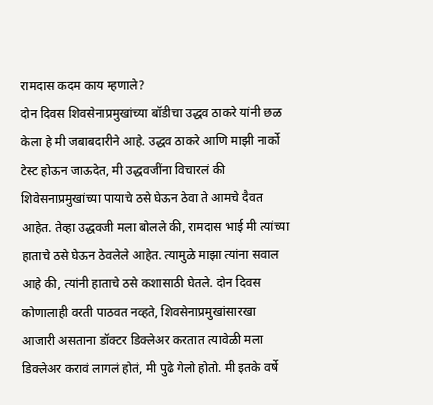रामदास कदम काय म्हणाले?
दोन दिवस शिवसेनाप्रमुखांच्या बॉडीचा उद्धव ठाकरे यांनी छळ केला हे मी जबाबदारीने आहे. उद्धव ठाकरे आणि माझी नार्को टेस्ट होऊन जाऊदेत, मी उद्धवजींना विचारलं की शिवेसनाप्रमुखांच्या पायाचे ठसे घेऊन ठेवा ते आमचे दैवत आहेत. तेव्हा उद्धवजी मला बोलले की, रामदास भाई मी त्यांच्या हाताचे ठसे घेऊन ठेवलेले आहेत. त्यामुळे माझा त्यांना सवाल आहे की, त्यांनी हाताचे ठसे कशासाठी घेतले. दोन दिवस कोणालाही वरती पाठवत नव्हते, शिवसेनाप्रमुखांसारखा आजारी असताना डॉक्टर डिक्लेअर करतात त्यावेळी मला डिक्लेअर करावं लागलं होतं, मी पुढे गेलो होतो. मी इतके वर्षे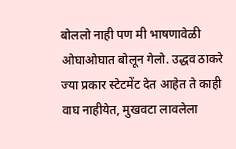बोललो नाही पण मी भाषणावेळी ओघाओघात बोलून गेलो. उद्धव ठाकरे ज्या प्रकार स्टेटमेंट देत आहेत ते काही वाघ नाहीयेत, मुखवटा लावलेला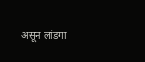असून लांडगा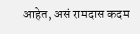आहेत, असं रामदास कदम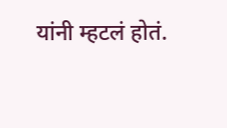यांनी म्हटलं होतं.